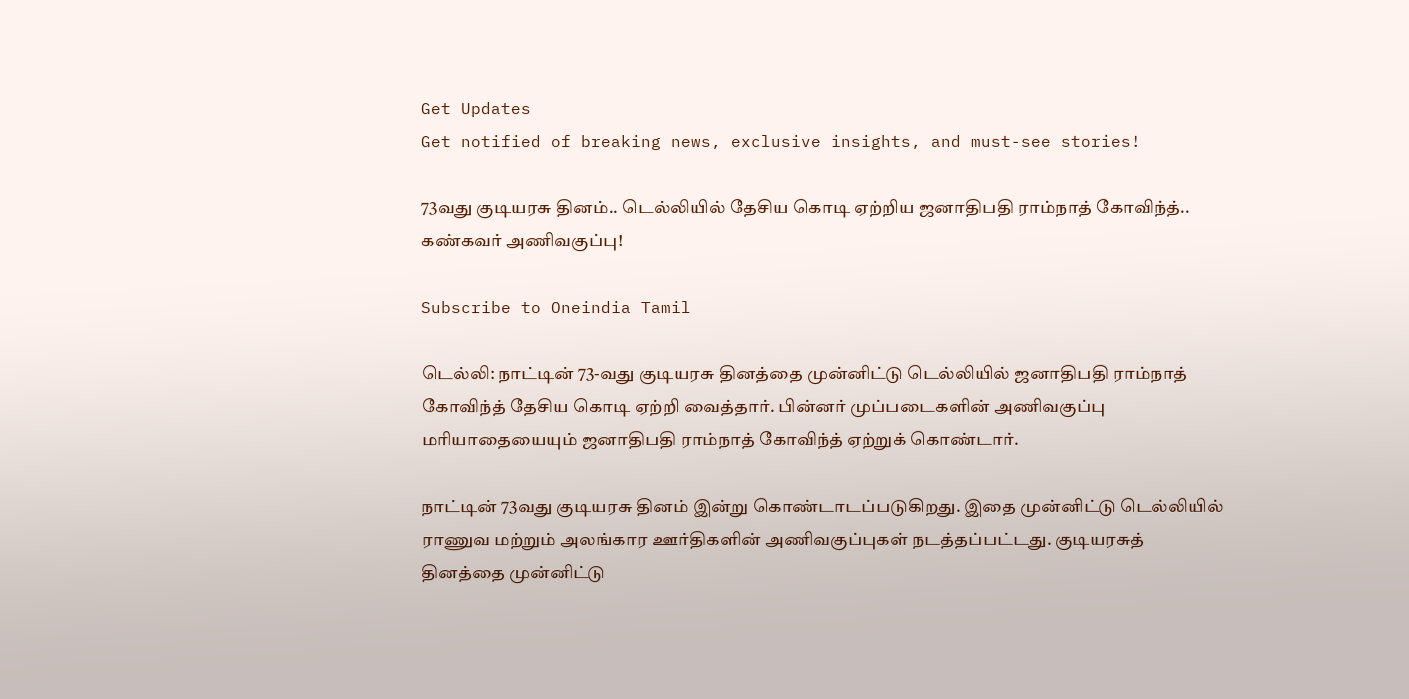Get Updates
Get notified of breaking news, exclusive insights, and must-see stories!

73வது குடியரசு தினம்.. டெல்லியில் தேசிய கொடி ஏற்றிய ஜனாதிபதி ராம்நாத் கோவிந்த்.. கண்கவர் அணிவகுப்பு!

Subscribe to Oneindia Tamil

டெல்லி: நாட்டின் 73-வது குடியரசு தினத்தை முன்னிட்டு டெல்லியில் ஜனாதிபதி ராம்நாத் கோவிந்த் தேசிய கொடி ஏற்றி வைத்தார். பின்னர் முப்படைகளின் அணிவகுப்பு மரியாதையையும் ஜனாதிபதி ராம்நாத் கோவிந்த் ஏற்றுக் கொண்டார்.

நாட்டின் 73வது குடியரசு தினம் இன்று கொண்டாடப்படுகிறது. இதை முன்னிட்டு டெல்லியில் ராணுவ மற்றும் அலங்கார ஊர்திகளின் அணிவகுப்புகள் நடத்தப்பட்டது. குடியரசுத் தினத்தை முன்னிட்டு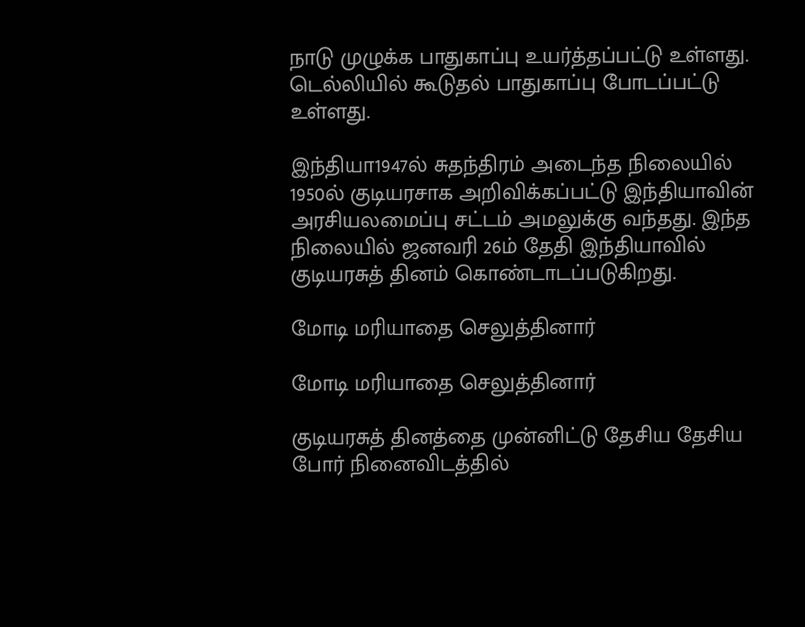நாடு முழுக்க பாதுகாப்பு உயர்த்தப்பட்டு உள்ளது. டெல்லியில் கூடுதல் பாதுகாப்பு போடப்பட்டு உள்ளது.

இந்தியா1947ல் சுதந்திரம் அடைந்த நிலையில் 1950ல் குடியரசாக அறிவிக்கப்பட்டு இந்தியாவின் அரசியலமைப்பு சட்டம் அமலுக்கு வந்தது. இந்த நிலையில் ஜனவரி 26ம் தேதி இந்தியாவில் குடியரசுத் தினம் கொண்டாடப்படுகிறது.

மோடி மரியாதை செலுத்தினார்

மோடி மரியாதை செலுத்தினார்

குடியரசுத் தினத்தை முன்னிட்டு தேசிய தேசிய போர் நினைவிடத்தில்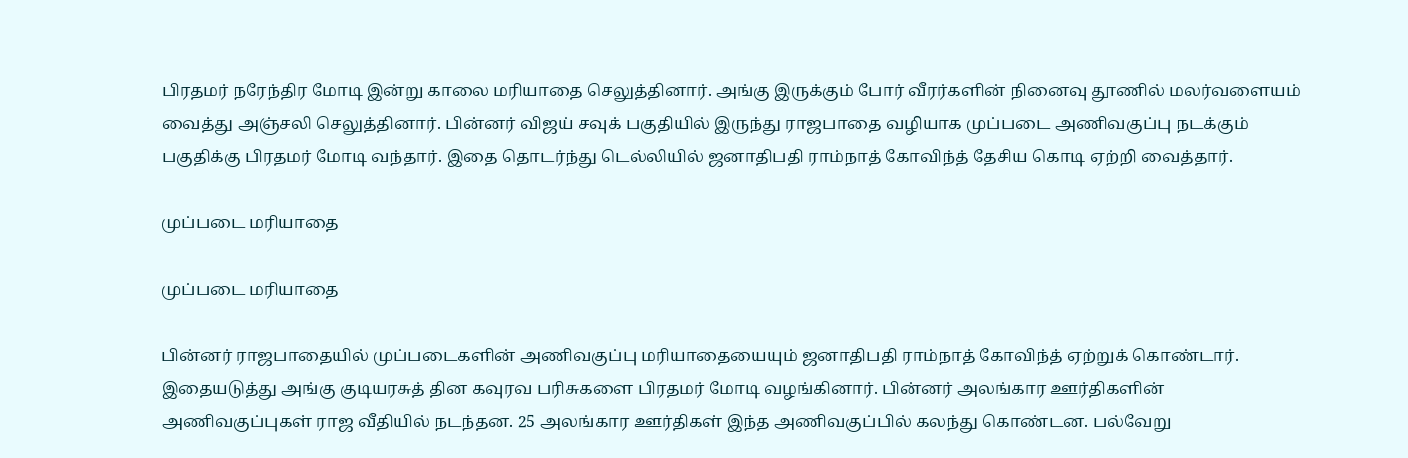பிரதமர் நரேந்திர மோடி இன்று காலை மரியாதை செலுத்தினார். அங்கு இருக்கும் போர் வீரர்களின் நினைவு தூணில் மலர்வளையம் வைத்து அஞ்சலி செலுத்தினார். பின்னர் விஜய் சவுக் பகுதியில் இருந்து ராஜபாதை வழியாக முப்படை அணிவகுப்பு நடக்கும் பகுதிக்கு பிரதமர் மோடி வந்தார். இதை தொடர்ந்து டெல்லியில் ஜனாதிபதி ராம்நாத் கோவிந்த் தேசிய கொடி ஏற்றி வைத்தார்.

முப்படை மரியாதை

முப்படை மரியாதை

பின்னர் ராஜபாதையில் முப்படைகளின் அணிவகுப்பு மரியாதையையும் ஜனாதிபதி ராம்நாத் கோவிந்த் ஏற்றுக் கொண்டார். இதையடுத்து அங்கு குடியரசுத் தின கவுரவ பரிசுகளை பிரதமர் மோடி வழங்கினார். பின்னர் அலங்கார ஊர்திகளின் அணிவகுப்புகள் ராஜ வீதியில் நடந்தன. 25 அலங்கார ஊர்திகள் இந்த அணிவகுப்பில் கலந்து கொண்டன. பல்வேறு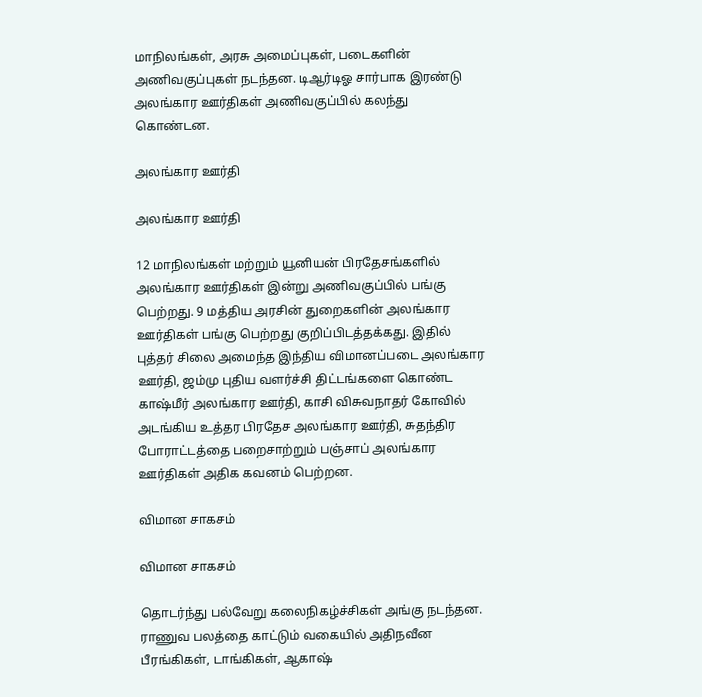மாநிலங்கள், அரசு அமைப்புகள், படைகளின் அணிவகுப்புகள் நடந்தன. டிஆர்டிஓ சார்பாக இரண்டு அலங்கார ஊர்திகள் அணிவகுப்பில் கலந்து கொண்டன.

அலங்கார ஊர்தி

அலங்கார ஊர்தி

12 மாநிலங்கள் மற்றும் யூனியன் பிரதேசங்களில் அலங்கார ஊர்திகள் இன்று அணிவகுப்பில் பங்கு பெற்றது. 9 மத்திய அரசின் துறைகளின் அலங்கார ஊர்திகள் பங்கு பெற்றது குறிப்பிடத்தக்கது. இதில் புத்தர் சிலை அமைந்த இந்திய விமானப்படை அலங்கார ஊர்தி, ஜம்மு புதிய வளர்ச்சி திட்டங்களை கொண்ட காஷ்மீர் அலங்கார ஊர்தி, காசி விசுவநாதர் கோவில் அடங்கிய உத்தர பிரதேச அலங்கார ஊர்தி, சுதந்திர போராட்டத்தை பறைசாற்றும் பஞ்சாப் அலங்கார ஊர்திகள் அதிக கவனம் பெற்றன.

விமான சாகசம்

விமான சாகசம்

தொடர்ந்து பல்வேறு கலைநிகழ்ச்சிகள் அங்கு நடந்தன. ராணுவ பலத்தை காட்டும் வகையில் அதிநவீன பீரங்கிகள், டாங்கிகள், ஆகாஷ்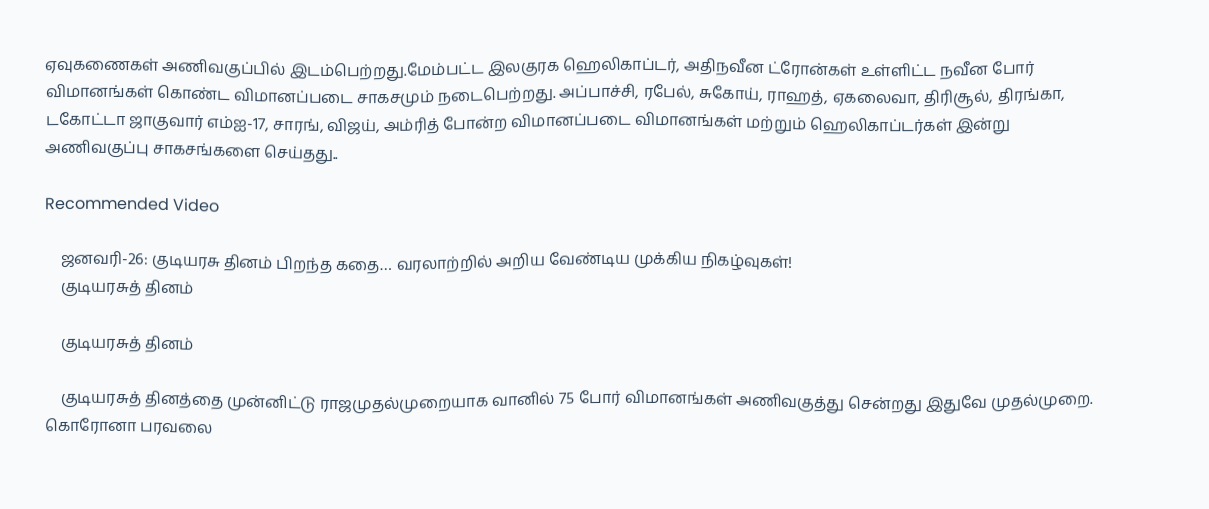ஏவுகணைகள் அணிவகுப்பில் இடம்பெற்றது.மேம்பட்ட இலகுரக ஹெலிகாப்டர், அதிநவீன ட்ரோன்கள் உள்ளிட்ட நவீன போர் விமானங்கள் கொண்ட விமானப்படை சாகசமும் நடைபெற்றது. அப்பாச்சி, ரபேல், சுகோய், ராஹத், ஏகலைவா, திரிசூல், திரங்கா, டகோட்டா ஜாகுவார் எம்ஐ-17, சாரங், விஜய், அம்ரித் போன்ற விமானப்படை விமானங்கள் மற்றும் ஹெலிகாப்டர்கள் இன்று அணிவகுப்பு சாகசங்களை செய்தது..

Recommended Video

    ஜனவரி-26: குடியரசு தினம் பிறந்த கதை… வரலாற்றில் அறிய வேண்டிய முக்கிய நிகழ்வுகள்!
    குடியரசுத் தினம்

    குடியரசுத் தினம்

    குடியரசுத் தினத்தை முன்னிட்டு ராஜமுதல்முறையாக வானில் 75 போர் விமானங்கள் அணிவகுத்து சென்றது இதுவே முதல்முறை. கொரோனா பரவலை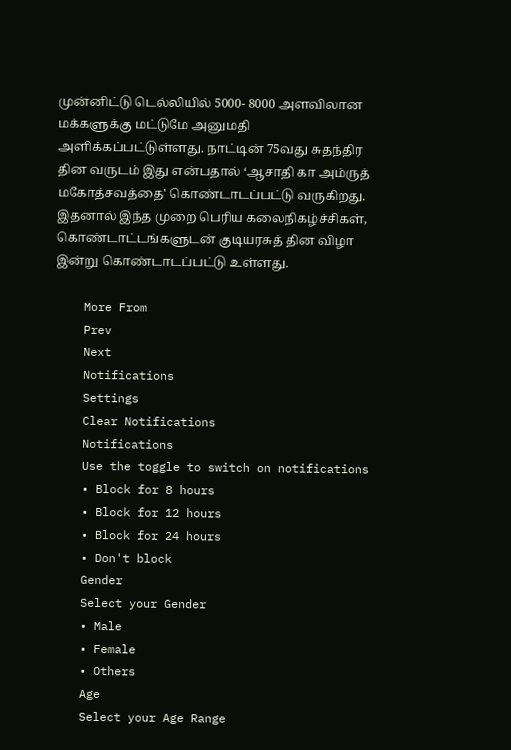முன்னிட்டு டெல்லியில் 5000- 8000 அளவிலான மக்களுக்கு மட்டுமே அனுமதி அளிக்கப்பட்டுள்ளது. நாட்டின் 75வது சுதந்திர தின வருடம் இது என்பதால் ‘ஆசாதி கா அம்ருத் மகோத்சவத்தை' கொண்டாடப்பட்டு வருகிறது. இதனால் இந்த முறை பெரிய கலைநிகழ்ச்சிகள், கொண்டாட்டங்களுடன் குடியரசுத் தின விழா இன்று கொண்டாடப்பட்டு உள்ளது.

    More From
    Prev
    Next
    Notifications
    Settings
    Clear Notifications
    Notifications
    Use the toggle to switch on notifications
    • Block for 8 hours
    • Block for 12 hours
    • Block for 24 hours
    • Don't block
    Gender
    Select your Gender
    • Male
    • Female
    • Others
    Age
    Select your Age Range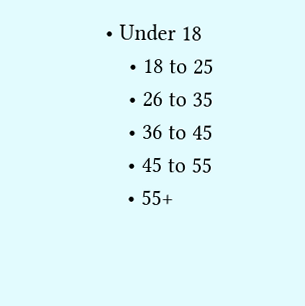• Under 18
    • 18 to 25
    • 26 to 35
    • 36 to 45
    • 45 to 55
    • 55+